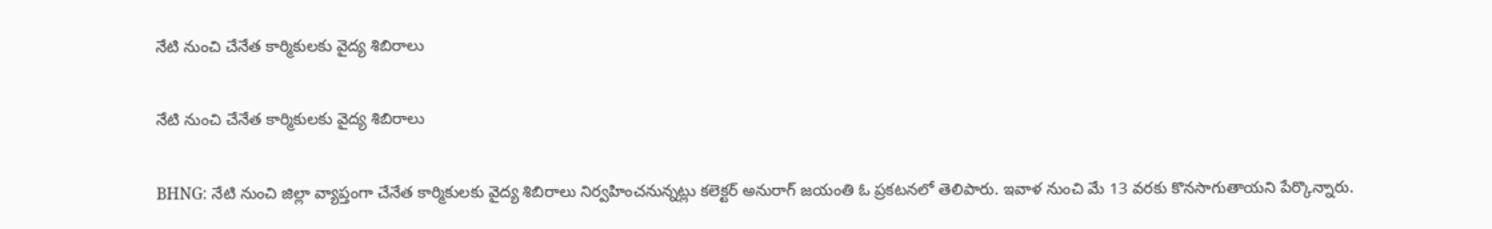నేటి నుంచి చేనేత కార్మికులకు వైద్య శిబిరాలు

నేటి నుంచి చేనేత కార్మికులకు వైద్య శిబిరాలు

BHNG: నేటి నుంచి జిల్లా వ్యాప్తంగా చేనేత కార్మికులకు వైద్య శిబిరాలు నిర్వహించనున్నట్లు కలెక్టర్ అనురాగ్ జయంతి ఓ ప్రకటనలో తెలిపారు. ఇవాళ నుంచి మే 13 వరకు కొనసాగుతాయని పేర్కొన్నారు.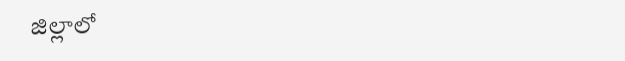జిల్లాలో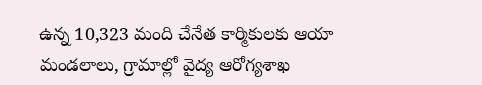ఉన్న 10,323 మంది చేనేత కార్మికులకు ఆయా మండలాలు, గ్రామాల్లో వైద్య ఆరోగ్యశాఖ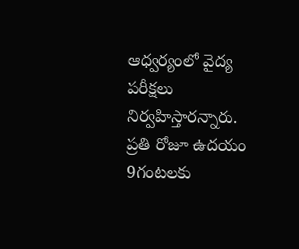ఆధ్వర్యంలో వైద్య పరీక్షలు నిర్వహిస్తారన్నారు. ప్రతి రోజూ ఉదయం 9గంటలకు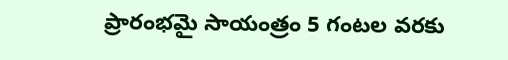ప్రారంభమై సాయంత్రం 5 గంటల వరకు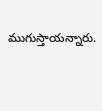ముగుస్తాయన్నారు.